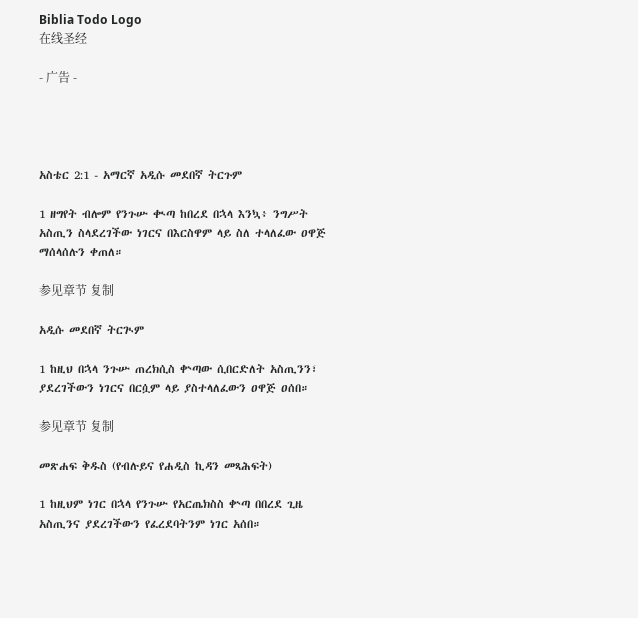Biblia Todo Logo
在线圣经

- 广告 -




አስቴር 2:1 - አማርኛ አዲሱ መደበኛ ትርጉም

1 ዘግየት ብሎም የንጉሡ ቊጣ ከበረደ በኋላ እንኳ፥ ንግሥት አስጢን ስላደረገችው ነገርና በእርስዋም ላይ ስለ ተላለፈው ዐዋጅ ማሰላሰሉን ቀጠለ።

参见章节 复制

አዲሱ መደበኛ ትርጒም

1 ከዚህ በኋላ ንጉሡ ጠረክሲስ ቍጣው ሲበርድለት አስጢንን፣ ያደረገችውን ነገርና በርሷም ላይ ያስተላለፈውን ዐዋጅ ዐሰበ።

参见章节 复制

መጽሐፍ ቅዱስ (የብሉይና የሐዲስ ኪዳን መጻሕፍት)

1 ከዚህም ነገር በኋላ የንጉሡ የአርጤክስስ ቍጣ በበረደ ጊዜ አስጢንና ያደረገችውን የፈረደባትንም ነገር አሰበ።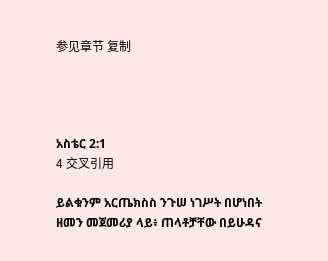参见章节 复制




አስቴር 2:1
4 交叉引用

ይልቁንም አርጤክስስ ንጉሠ ነገሥት በሆነበት ዘመን መጀመሪያ ላይ፥ ጠላቶቻቸው በይሁዳና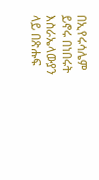በኢየሩሳሌም ይኖሩ በነበሩት እስራኤላውያን ላይ በጽሑፍ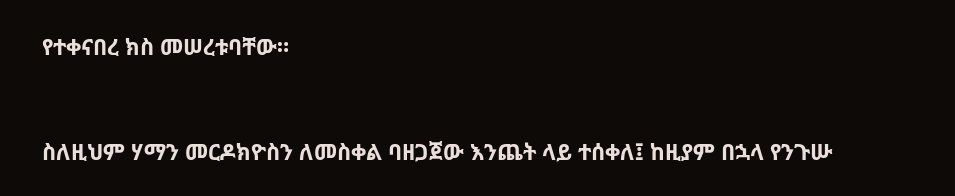የተቀናበረ ክስ መሠረቱባቸው።


ስለዚህም ሃማን መርዶክዮስን ለመስቀል ባዘጋጀው እንጨት ላይ ተሰቀለ፤ ከዚያም በኋላ የንጉሡ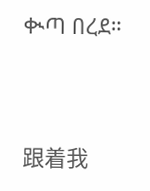ቊጣ በረደ።


跟着我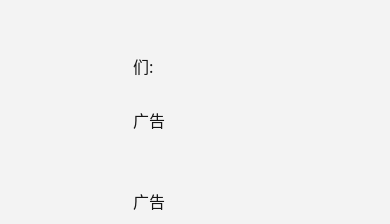们:

广告


广告